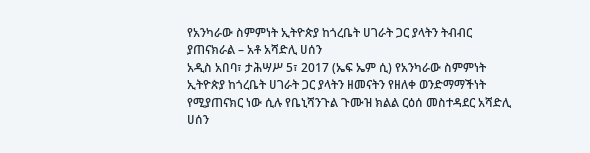የአንካራው ስምምነት ኢትዮጵያ ከጎረቤት ሀገራት ጋር ያላትን ትብብር ያጠናክራል – አቶ አሻድሊ ሀሰን
አዲስ አበባ፣ ታሕሣሥ 5፣ 2017 (ኤፍ ኤም ሲ) የአንካራው ስምምነት ኢትዮጵያ ከጎረቤት ሀገራት ጋር ያላትን ዘመናትን የዘለቀ ወንድማማችነት የሚያጠናክር ነው ሲሉ የቤኒሻንጉል ጉሙዝ ክልል ርዕሰ መስተዳደር አሻድሊ ሀሰን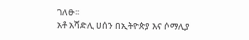ገለፁ፡፡
አቶ አሻድሊ ሀሰን በኢትዮጵያ እና ሶማሊያ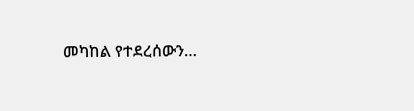መካከል የተደረሰውን…